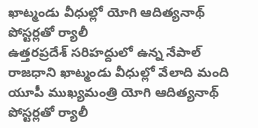ఖాట్మండు వీధుల్లో యోగి ఆదిత్యనాథ్ పోస్టర్లతో ర్యాలీ
ఉత్తరప్రదేశ్ సరిహద్దులో ఉన్న నేపాల్ రాజధాని ఖాట్మండు వీధుల్లో వేలాది మంది యూపీ ముఖ్యమంత్రి యోగి ఆదిత్యనాథ్ పోస్టర్లతో ర్యాలీ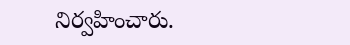నిర్వహించారు.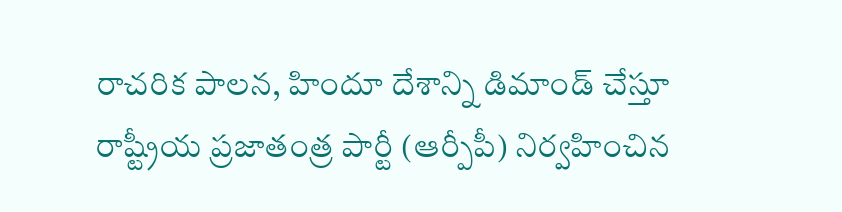రాచరిక పాలన, హిందూ దేశాన్ని డిమాండ్ చేస్తూ రాష్ట్రీయ ప్రజాతంత్ర పార్టీ (ఆర్పీపీ) నిర్వహించిన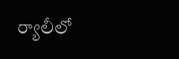ర్యాలీలో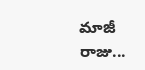మాజీ రాజు...